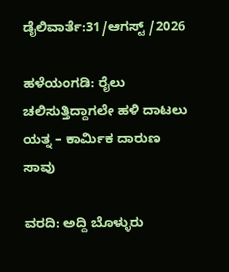ಡೈಲಿವಾರ್ತೆ:31/ಆಗಸ್ಟ್ /2026

ಹಳೆಯಂಗಡಿ: ರೈಲು ಚಲಿಸುತ್ತಿದ್ದಾಗಲೇ ಹಳಿ ದಾಟಲು ಯತ್ನ – ಕಾರ್ಮಿಕ ದಾರುಣ ಸಾವು

ವರದಿ: ಅದ್ದಿ ಬೊಳ್ಳುರು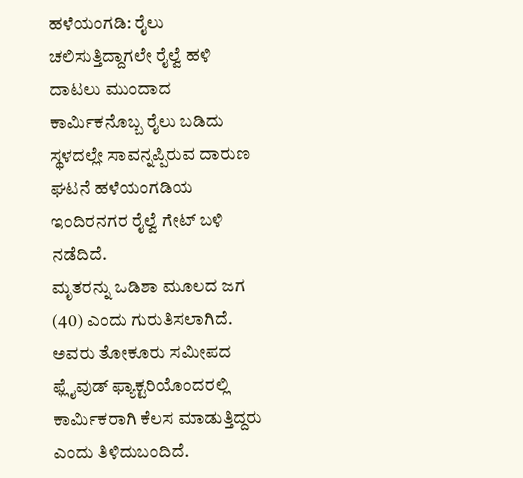ಹಳೆಯಂಗಡಿ: ರೈಲು ಚಲಿಸುತ್ತಿದ್ದಾಗಲೇ ರೈಲ್ವೆ ಹಳಿ ದಾಟಲು ಮುಂದಾದ ಕಾರ್ಮಿಕನೊಬ್ಬ ರೈಲು ಬಡಿದು ಸ್ಥಳದಲ್ಲೇ ಸಾವನ್ನಪ್ಪಿರುವ ದಾರುಣ ಘಟನೆ ಹಳೆಯಂಗಡಿಯ ಇಂದಿರನಗರ ರೈಲ್ವೆ ಗೇಟ್ ಬಳಿ ನಡೆದಿದೆ.
ಮೃತರನ್ನು ಒಡಿಶಾ ಮೂಲದ ಜಗ (40) ಎಂದು ಗುರುತಿಸಲಾಗಿದೆ.
ಅವರು ತೋಕೂರು ಸಮೀಪದ ಫ್ಲೈವುಡ್ ಫ್ಯಾಕ್ಟರಿಯೊಂದರಲ್ಲಿ ಕಾರ್ಮಿಕರಾಗಿ ಕೆಲಸ ಮಾಡುತ್ತಿದ್ದರು ಎಂದು ತಿಳಿದುಬಂದಿದೆ.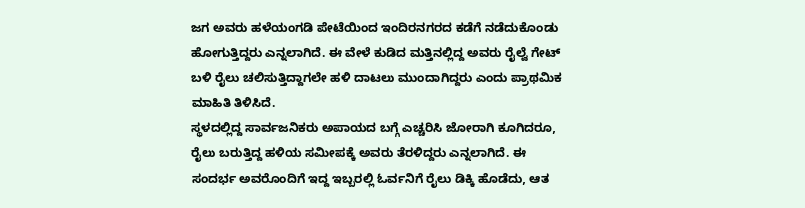ಜಗ ಅವರು ಹಳೆಯಂಗಡಿ ಪೇಟೆಯಿಂದ ಇಂದಿರನಗರದ ಕಡೆಗೆ ನಡೆದುಕೊಂಡು ಹೋಗುತ್ತಿದ್ದರು ಎನ್ನಲಾಗಿದೆ. ಈ ವೇಳೆ ಕುಡಿದ ಮತ್ತಿನಲ್ಲಿದ್ದ ಅವರು ರೈಲ್ವೆ ಗೇಟ್ ಬಳಿ ರೈಲು ಚಲಿಸುತ್ತಿದ್ದಾಗಲೇ ಹಳಿ ದಾಟಲು ಮುಂದಾಗಿದ್ದರು ಎಂದು ಪ್ರಾಥಮಿಕ ಮಾಹಿತಿ ತಿಳಿಸಿದೆ.
ಸ್ಥಳದಲ್ಲಿದ್ದ ಸಾರ್ವಜನಿಕರು ಅಪಾಯದ ಬಗ್ಗೆ ಎಚ್ಚರಿಸಿ ಜೋರಾಗಿ ಕೂಗಿದರೂ, ರೈಲು ಬರುತ್ತಿದ್ದ ಹಳಿಯ ಸಮೀಪಕ್ಕೆ ಅವರು ತೆರಳಿದ್ದರು ಎನ್ನಲಾಗಿದೆ. ಈ ಸಂದರ್ಭ ಅವರೊಂದಿಗೆ ಇದ್ದ ಇಬ್ಬರಲ್ಲಿ ಓರ್ವನಿಗೆ ರೈಲು ಡಿಕ್ಕಿ ಹೊಡೆದು, ಆತ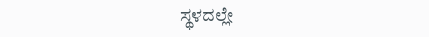ಸ್ಥಳದಲ್ಲೇ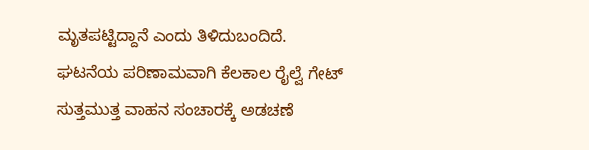ಮೃತಪಟ್ಟಿದ್ದಾನೆ ಎಂದು ತಿಳಿದುಬಂದಿದೆ.
ಘಟನೆಯ ಪರಿಣಾಮವಾಗಿ ಕೆಲಕಾಲ ರೈಲ್ವೆ ಗೇಟ್ ಸುತ್ತಮುತ್ತ ವಾಹನ ಸಂಚಾರಕ್ಕೆ ಅಡಚಣೆ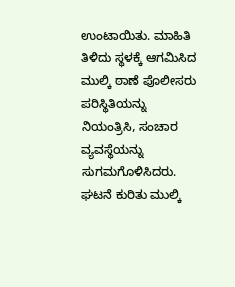ಉಂಟಾಯಿತು. ಮಾಹಿತಿ ತಿಳಿದು ಸ್ಥಳಕ್ಕೆ ಆಗಮಿಸಿದ ಮುಲ್ಕಿ ಠಾಣೆ ಪೊಲೀಸರು ಪರಿಸ್ಥಿತಿಯನ್ನು ನಿಯಂತ್ರಿಸಿ, ಸಂಚಾರ ವ್ಯವಸ್ಥೆಯನ್ನು ಸುಗಮಗೊಳಿಸಿದರು.
ಘಟನೆ ಕುರಿತು ಮುಲ್ಕಿ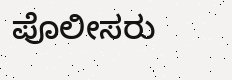ಪೊಲೀಸರು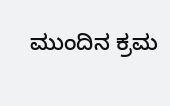ಮುಂದಿನ ಕ್ರಮ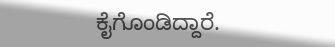ಕೈಗೊಂಡಿದ್ದಾರೆ.